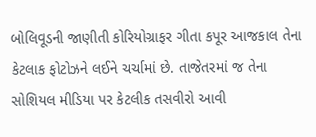બોલિવૂડની જાણીતી કોરિયોગ્રાફર ગીતા કપૂર આજકાલ તેના કેટલાક ફોટોઝને લઈને ચર્ચામાં છે. તાજેતરમાં જ તેના સોશિયલ મીડિયા પર કેટલીક તસવીરો આવી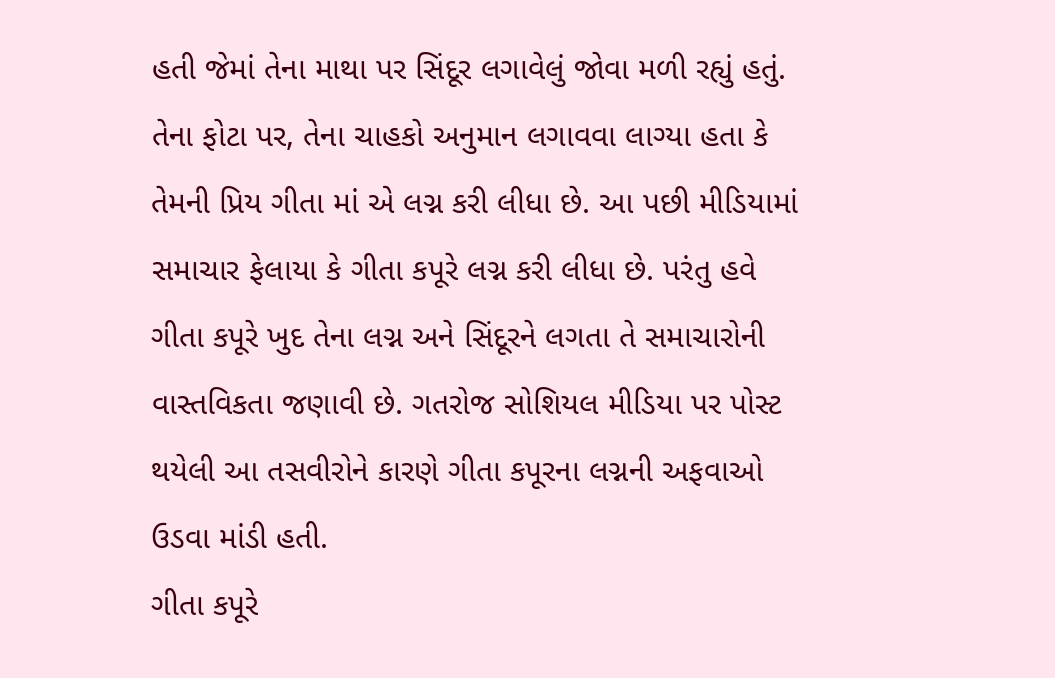હતી જેમાં તેના માથા પર સિંદૂર લગાવેલું જોવા મળી રહ્યું હતું. તેના ફોટા પર, તેના ચાહકો અનુમાન લગાવવા લાગ્યા હતા કે તેમની પ્રિય ગીતા માં એ લગ્ન કરી લીધા છે. આ પછી મીડિયામાં સમાચાર ફેલાયા કે ગીતા કપૂરે લગ્ન કરી લીધા છે. પરંતુ હવે ગીતા કપૂરે ખુદ તેના લગ્ન અને સિંદૂરને લગતા તે સમાચારોની વાસ્તવિકતા જણાવી છે. ગતરોજ સોશિયલ મીડિયા પર પોસ્ટ થયેલી આ તસવીરોને કારણે ગીતા કપૂરના લગ્નની અફવાઓ ઉડવા માંડી હતી.
ગીતા કપૂરે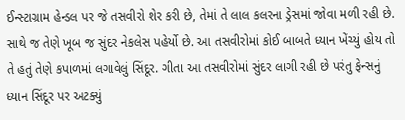ઈન્સ્ટાગ્રામ હેન્ડલ પર જે તસવીરો શેર કરી છે, તેમાં તે લાલ કલરના ડ્રેસમાં જોવા મળી રહી છે. સાથે જ તેણે ખૂબ જ સુંદર નેકલેસ પહેર્યો છે. આ તસવીરોમાં કોઈ બાબતે ધ્યાન ખેંચ્યું હોય તો તે હતું તેણે કપાળમાં લગાવેલું સિંદૂર. ગીતા આ તસવીરોમાં સુંદર લાગી રહી છે પરંતુ ફેન્સનું ધ્યાન સિંદૂર પર અટક્યું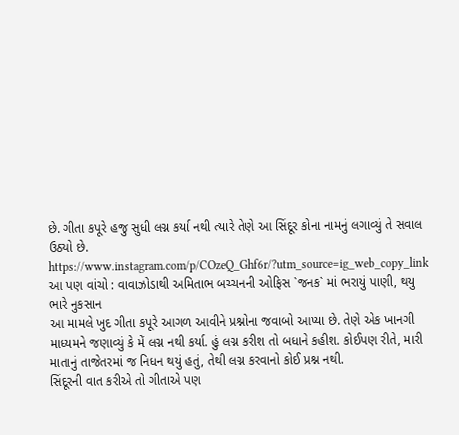છે. ગીતા કપૂરે હજુ સુધી લગ્ન કર્યા નથી ત્યારે તેણે આ સિંદૂર કોના નામનું લગાવ્યું તે સવાલ ઉઠ્યો છે.
https://www.instagram.com/p/COzeQ_Ghf6r/?utm_source=ig_web_copy_link
આ પણ વાંચો : વાવાઝોડાથી અમિતાભ બચ્ચનની ઓફિસ `જનક` માં ભરાયું પાણી, થયુ ભારે નુકસાન
આ મામલે ખુદ ગીતા કપૂરે આગળ આવીને પ્રશ્નોના જવાબો આપ્યા છે. તેણે એક ખાનગી માધ્યમને જણાવ્યું કે મેં લગ્ન નથી કર્યા. હું લગ્ન કરીશ તો બધાને કહીશ. કોઈપણ રીતે, મારી માતાનું તાજેતરમાં જ નિધન થયું હતું, તેથી લગ્ન કરવાનો કોઈ પ્રશ્ન નથી.
સિંદૂરની વાત કરીએ તો ગીતાએ પણ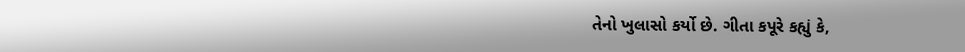તેનો ખુલાસો કર્યો છે. ગીતા કપૂરે કહ્યું કે,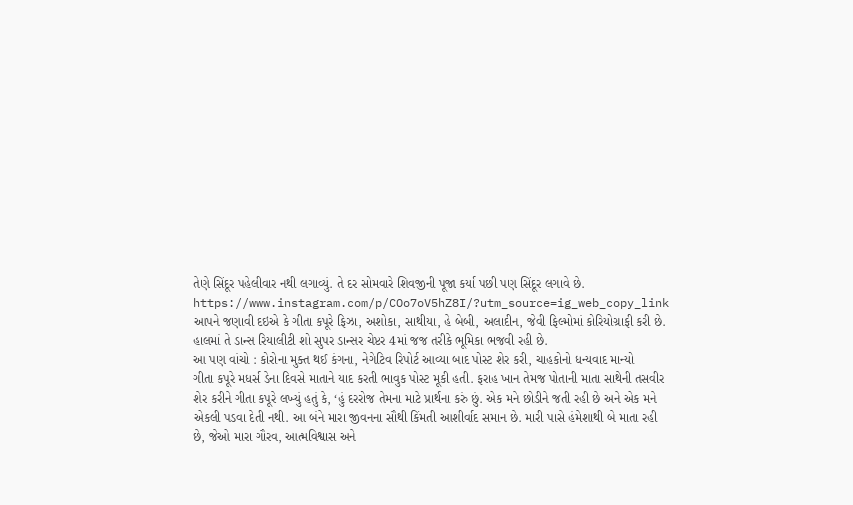તેણે સિંદૂર પહેલીવાર નથી લગાવ્યું. તે દર સોમવારે શિવજીની પૂજા કર્યા પછી પણ સિંદૂર લગાવે છે.
https://www.instagram.com/p/COo7oV5hZ8I/?utm_source=ig_web_copy_link
આપને જણાવી દઇએ કે ગીતા કપૂરે ફિઝા, અશોકા, સાથીયા, હે બેબી, અલાદીન, જેવી ફિલ્મોમાં કોરિયોગ્રાફી કરી છે. હાલમાં તે ડાન્સ રિયાલીટી શો સુપર ડાન્સર ચેપ્ટર 4માં જજ તરીકે ભૂમિકા ભજવી રહી છે.
આ પણ વાંચો : કોરોના મુક્ત થઈ કંગના, નેગેટિવ રિપોર્ટ આવ્યા બાદ પોસ્ટ શેર કરી, ચાહકોનો ધન્યવાદ માન્યો
ગીતા કપૂરે મધર્સ ડેના દિવસે માતાને યાદ કરતી ભાવુક પોસ્ટ મૂકી હતી. ફરાહ ખાન તેમજ પોતાની માતા સાથેની તસવીર શેર કરીને ગીતા કપૂરે લખ્યું હતું કે, ‘હું દરરોજ તેમના માટે પ્રાર્થના કરું છું. એક મને છોડીને જતી રહી છે અને એક મને એકલી પડવા દેતી નથી. આ બંને મારા જીવનના સૌથી કિંમતી આશીર્વાદ સમાન છે. મારી પાસે હંમેશાથી બે માતા રહી છે, જેઓ મારા ગૌરવ, આત્મવિશ્વાસ અને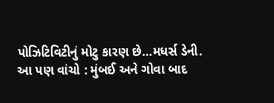પોઝિટિવિટીનું મોટુ કારણ છે…મધર્સ ડેની.
આ પણ વાંચો : મુંબઈ અને ગોવા બાદ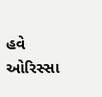હવે ઓરિસ્સા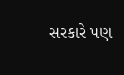સરકારે પણ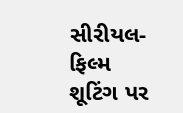સીરીયલ-ફિલ્મ શૂટિંગ પર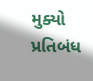મુક્યો પ્રતિબંધ